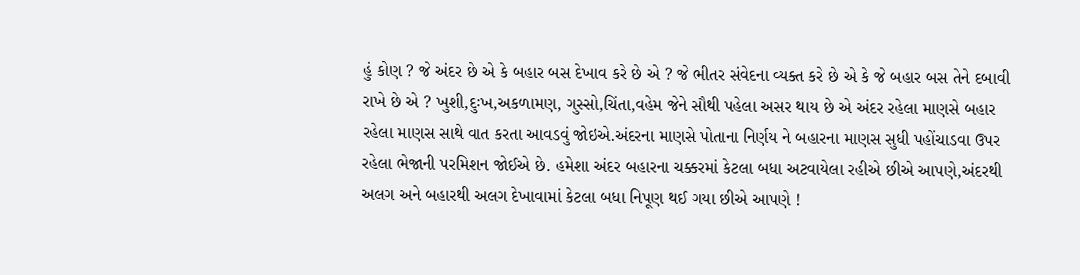હું કોણ ? જે અંદર છે એ કે બહાર બસ દેખાવ કરે છે એ ? જે ભીતર સંવેદના વ્યક્ત કરે છે એ કે જે બહાર બસ તેને દબાવી રાખે છે એ ? ખુશી,દુઃખ,અકળામણ, ગુસ્સો,ચિંતા,વહેમ જેને સૌથી પહેલા અસર થાય છે એ અંદર રહેલા માણસે બહાર રહેલા માણસ સાથે વાત કરતા આવડવું જોઇએ.અંદરના માણસે પોતાના નિર્ણય ને બહારના માણસ સુધી પહોંચાડવા ઉપર રહેલા ભેજાની પરમિશન જોઈએ છે. હમેશા અંદર બહારના ચક્કરમાં કેટલા બધા અટવાયેલા રહીએ છીએ આપણે,અંદરથી અલગ અને બહારથી અલગ દેખાવામાં કેટલા બધા નિપૂણ થઈ ગયા છીએ આપણે !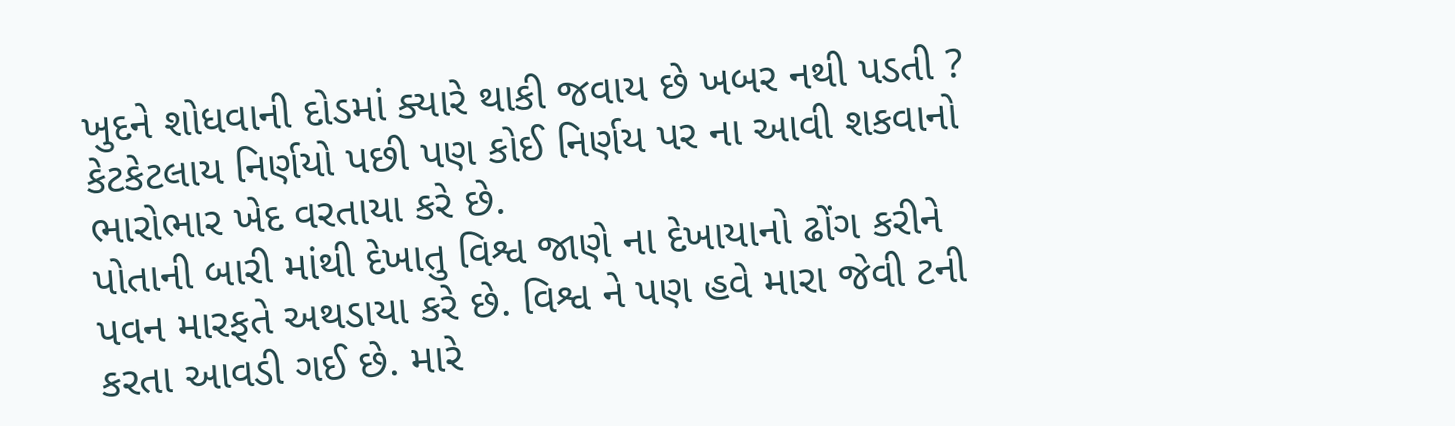ખુદને શોધવાની દોડમાં ક્યારે થાકી જવાય છે ખબર નથી પડતી ? કેટકેટલાય નિર્ણયો પછી પણ કોઈ નિર્ણય પર ના આવી શકવાનો ભારોભાર ખેદ વરતાયા કરે છે.
પોતાની બારી માંથી દેખાતુ વિશ્વ જાણે ના દેખાયાનો ઢોંગ કરીને પવન મારફતે અથડાયા કરે છે. વિશ્વ ને પણ હવે મારા જેવી ટની કરતા આવડી ગઈ છે. મારે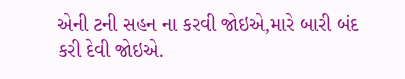એની ટની સહન ના કરવી જોઇએ,મારે બારી બંદ કરી દેવી જોઇએ.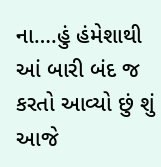ના….હું હંમેશાથી આં બારી બંદ જ કરતો આવ્યો છું શું આજે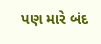પણ મારે બંદ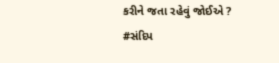કરીને જતા રહેવું જોઈએ ?
#સંદિપ